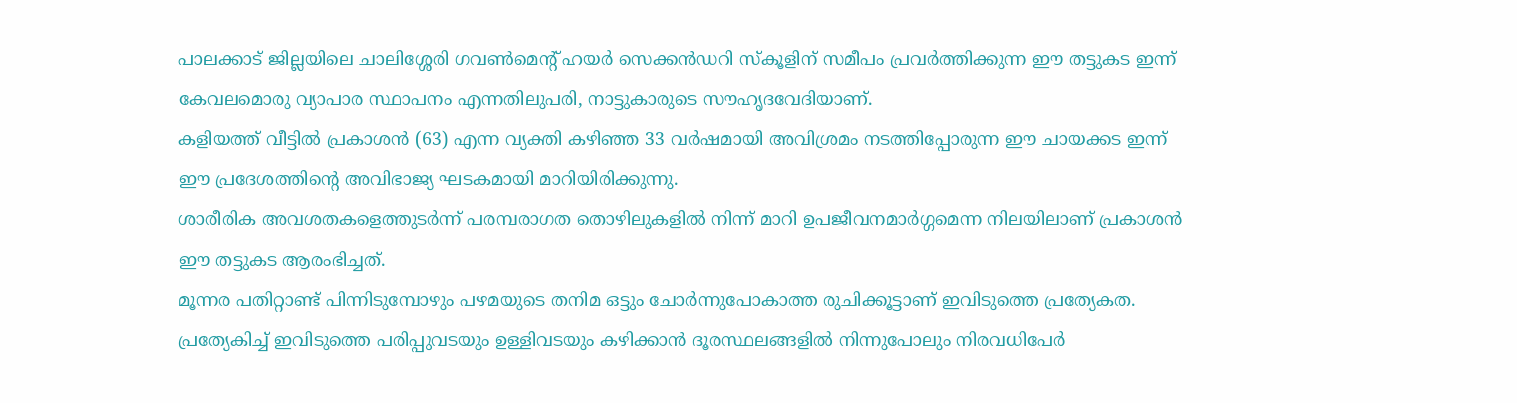പാലക്കാട് ജില്ലയിലെ ചാലിശ്ശേരി ഗവൺമെന്റ് ഹയർ സെക്കൻഡറി സ്കൂളിന് സമീപം പ്രവർത്തിക്കുന്ന ഈ തട്ടുകട ഇന്ന് കേവലമൊരു വ്യാപാര സ്ഥാപനം എന്നതിലുപരി, നാട്ടുകാരുടെ സൗഹൃദവേദിയാണ്.
കളിയത്ത് വീട്ടിൽ പ്രകാശൻ (63) എന്ന വ്യക്തി കഴിഞ്ഞ 33 വർഷമായി അവിശ്രമം നടത്തിപ്പോരുന്ന ഈ ചായക്കട ഇന്ന് ഈ പ്രദേശത്തിന്റെ അവിഭാജ്യ ഘടകമായി മാറിയിരിക്കുന്നു.
ശാരീരിക അവശതകളെത്തുടർന്ന് പരമ്പരാഗത തൊഴിലുകളിൽ നിന്ന് മാറി ഉപജീവനമാർഗ്ഗമെന്ന നിലയിലാണ് പ്രകാശൻ ഈ തട്ടുകട ആരംഭിച്ചത്.
മൂന്നര പതിറ്റാണ്ട് പിന്നിടുമ്പോഴും പഴമയുടെ തനിമ ഒട്ടും ചോർന്നുപോകാത്ത രുചിക്കൂട്ടാണ് ഇവിടുത്തെ പ്രത്യേകത. പ്രത്യേകിച്ച് ഇവിടുത്തെ പരിപ്പുവടയും ഉള്ളിവടയും കഴിക്കാൻ ദൂരസ്ഥലങ്ങളിൽ നിന്നുപോലും നിരവധിപേർ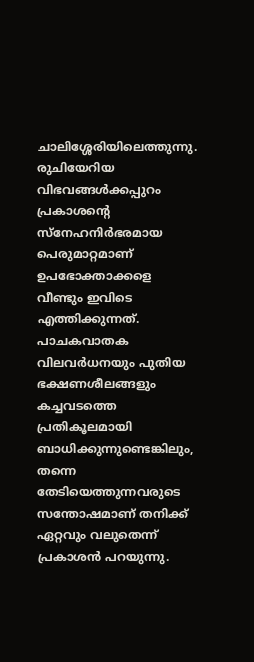ചാലിശ്ശേരിയിലെത്തുന്നു.
രുചിയേറിയ വിഭവങ്ങൾക്കപ്പുറം പ്രകാശന്റെ സ്നേഹനിർഭരമായ പെരുമാറ്റമാണ് ഉപഭോക്താക്കളെ വീണ്ടും ഇവിടെ എത്തിക്കുന്നത്. പാചകവാതക വിലവർധനയും പുതിയ ഭക്ഷണശീലങ്ങളും കച്ചവടത്തെ പ്രതികൂലമായി ബാധിക്കുന്നുണ്ടെങ്കിലും, തന്നെ തേടിയെത്തുന്നവരുടെ സന്തോഷമാണ് തനിക്ക് ഏറ്റവും വലുതെന്ന് പ്രകാശൻ പറയുന്നു.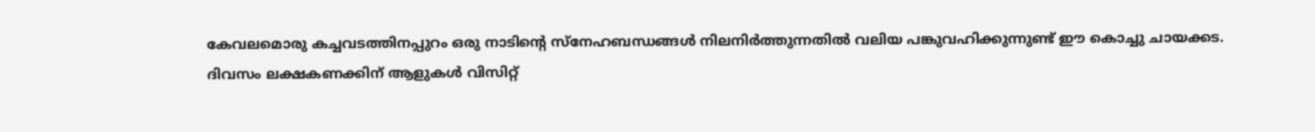കേവലമൊരു കച്ചവടത്തിനപ്പുറം ഒരു നാടിന്റെ സ്നേഹബന്ധങ്ങൾ നിലനിർത്തുന്നതിൽ വലിയ പങ്കുവഹിക്കുന്നുണ്ട് ഈ കൊച്ചു ചായക്കട.
ദിവസം ലക്ഷകണക്കിന് ആളുകൾ വിസിറ്റ്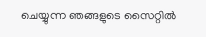ചെയ്യുന്ന ഞങ്ങളുടെ സൈറ്റിൽ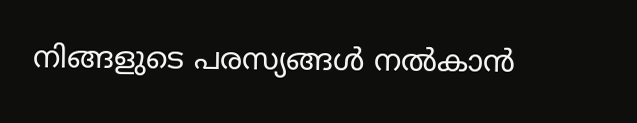നിങ്ങളുടെ പരസ്യങ്ങൾ നൽകാൻ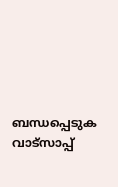ബന്ധപ്പെടുക വാട്സാപ്പ്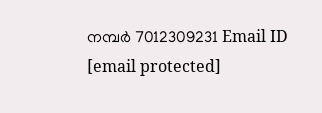നമ്പർ 7012309231 Email ID [email protected]